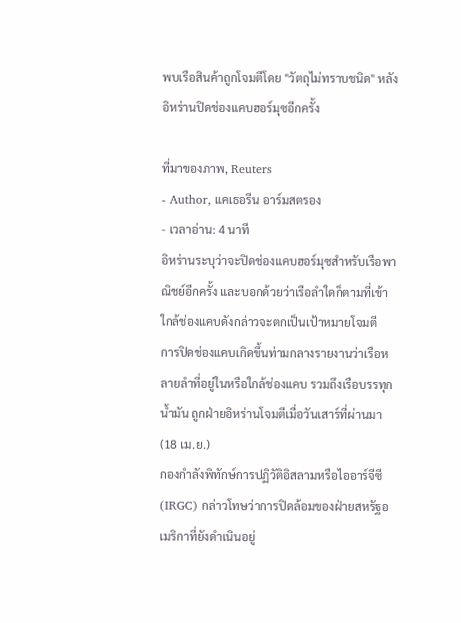พบเรือสินค้าถูกโจมตีโดย "วัตถุไม่ทราบชนิด" หลังอิหร่านปิดช่องแคบฮอร์มุซอีกครั้ง

ที่มาของภาพ, Reuters
- Author, แคเธอรีน อาร์มสตรอง
- เวลาอ่าน: 4 นาที
อิหร่านระบุว่าจะปิดช่องแคบฮอร์มุซสำหรับเรือพาณิชย์อีกครั้ง และบอกด้วยว่าเรือลำใดก็ตามที่เข้าใกล้ช่องแคบดังกล่าวจะตกเป็นเป้าหมายโจมตี
การปิดช่องแคบเกิดขึ้นท่ามกลางรายงานว่าเรือหลายลำที่อยู่ในหรือใกล้ช่องแคบ รวมถึงเรือบรรทุกน้ำมัน ถูกฝ่ายอิหร่านโจมตีเมื่อวันเสาร์ที่ผ่านมา (18 เม.ย.)
กองกำลังพิทักษ์การปฏิวัติอิสลามหรือไออาร์จีซี (IRGC) กล่าวโทษว่าการปิดล้อมของฝ่ายสหรัฐอเมริกาที่ยังดำเนินอยู่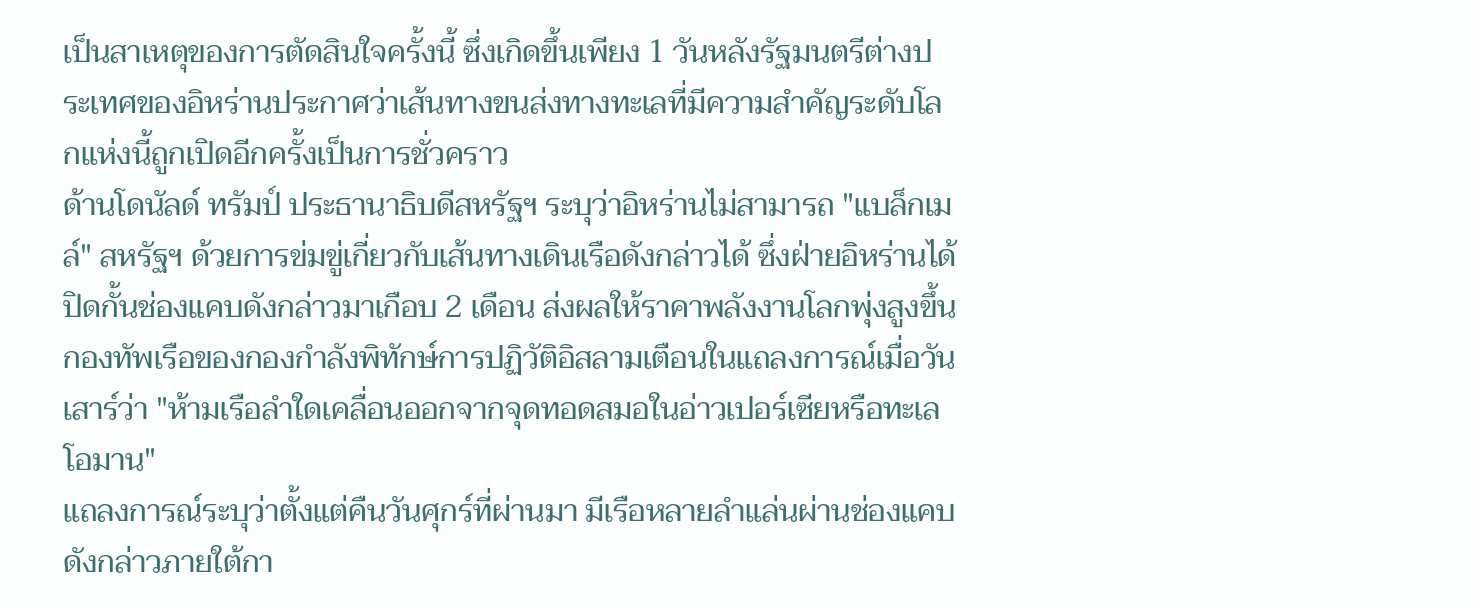เป็นสาเหตุของการตัดสินใจครั้งนี้ ซึ่งเกิดขึ้นเพียง 1 วันหลังรัฐมนตรีต่างประเทศของอิหร่านประกาศว่าเส้นทางขนส่งทางทะเลที่มีความสำคัญระดับโลกแห่งนี้ถูกเปิดอีกครั้งเป็นการชั่วคราว
ด้านโดนัลด์ ทรัมป์ ประธานาธิบดีสหรัฐฯ ระบุว่าอิหร่านไม่สามารถ "แบล็กเมล์" สหรัฐฯ ด้วยการข่มขู่เกี่ยวกับเส้นทางเดินเรือดังกล่าวได้ ซึ่งฝ่ายอิหร่านได้ปิดกั้นช่องแคบดังกล่าวมาเกือบ 2 เดือน ส่งผลให้ราคาพลังงานโลกพุ่งสูงขึ้น
กองทัพเรือของกองกำลังพิทักษ์การปฏิวัติอิสลามเตือนในแถลงการณ์เมื่อวันเสาร์ว่า "ห้ามเรือลำใดเคลื่อนออกจากจุดทอดสมอในอ่าวเปอร์เซียหรือทะเลโอมาน"
แถลงการณ์ระบุว่าตั้งแต่คืนวันศุกร์ที่ผ่านมา มีเรือหลายลำแล่นผ่านช่องแคบดังกล่าวภายใต้กา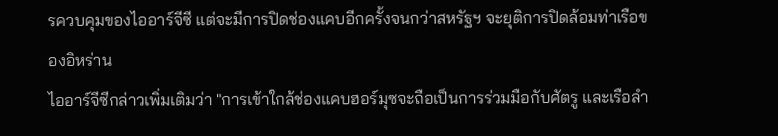รควบคุมของไออาร์จีซี แต่จะมีการปิดช่องแคบอีกครั้งจนกว่าสหรัฐฯ จะยุติการปิดล้อมท่าเรือของอิหร่าน
ไออาร์จีซีกล่าวเพิ่มเติมว่า "การเข้าใกล้ช่องแคบฮอร์มุซจะถือเป็นการร่วมมือกับศัตรู และเรือลำ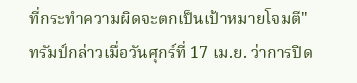ที่กระทำความผิดจะตกเป็นเป้าหมายโจมตี"
ทรัมป์กล่าวเมื่อวันศุกร์ที่ 17 เม.ย. ว่าการปิด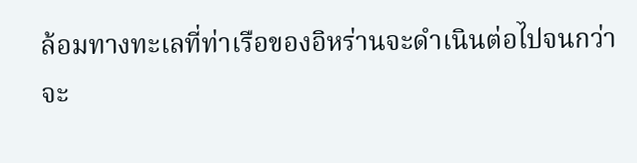ล้อมทางทะเลที่ท่าเรือของอิหร่านจะดำเนินต่อไปจนกว่าจะ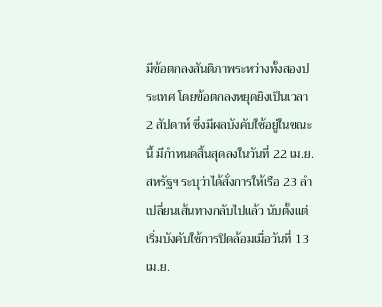มีข้อตกลงสันติภาพระหว่างทั้งสองประเทศ โดยข้อตกลงหยุดยิงเป็นเวลา 2 สัปดาห์ ซึ่งมีผลบังคับใช้อยู่ในขณะนี้ มีกำหนดสิ้นสุดลงในวันที่ 22 เม.ย.
สหรัฐฯ ระบุว่าได้สั่งการให้เรือ 23 ลำเปลี่ยนเส้นทางกลับไปแล้ว นับตั้งแต่เริ่มบังคับใช้การปิดล้อมเมื่อวันที่ 13 เม.ย.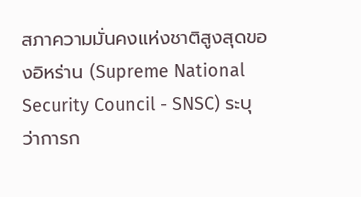สภาความมั่นคงแห่งชาติสูงสุดของอิหร่าน (Supreme National Security Council - SNSC) ระบุว่าการก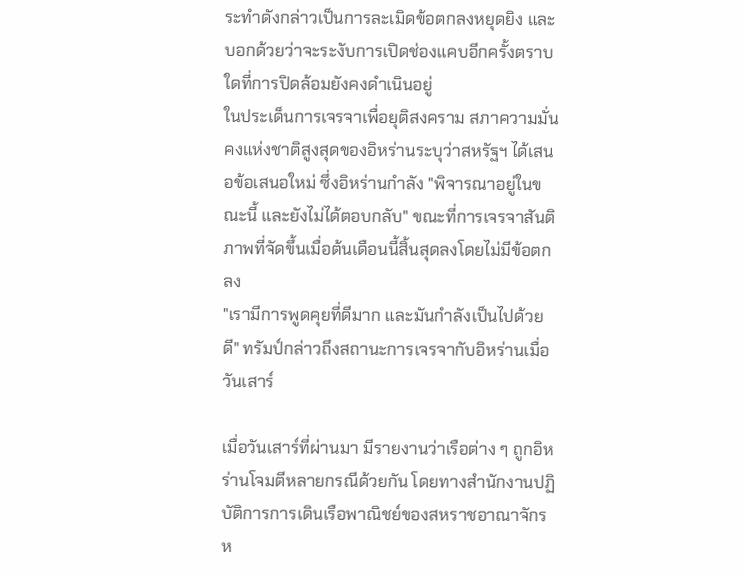ระทำดังกล่าวเป็นการละเมิดข้อตกลงหยุดยิง และบอกด้วยว่าจะระงับการเปิดช่องแคบอีกครั้งตราบใดที่การปิดล้อมยังคงดำเนินอยู่
ในประเด็นการเจรจาเพื่อยุติสงคราม สภาความมั่นคงแห่งชาติสูงสุดของอิหร่านระบุว่าสหรัฐฯ ได้เสนอข้อเสนอใหม่ ซึ่งอิหร่านกำลัง "พิจารณาอยู่ในขณะนี้ และยังไม่ได้ตอบกลับ" ขณะที่การเจรจาสันติภาพที่จัดขึ้นเมื่อต้นเดือนนี้สิ้นสุดลงโดยไม่มีข้อตกลง
"เรามีการพูดคุยที่ดีมาก และมันกำลังเป็นไปด้วยดี" ทรัมป์กล่าวถึงสถานะการเจรจากับอิหร่านเมื่อวันเสาร์

เมื่อวันเสาร์ที่ผ่านมา มีรายงานว่าเรือต่าง ๆ ถูกอิหร่านโจมตีหลายกรณีด้วยกัน โดยทางสำนักงานปฏิบัติการการเดินเรือพาณิชย์ของสหราชอาณาจักร ห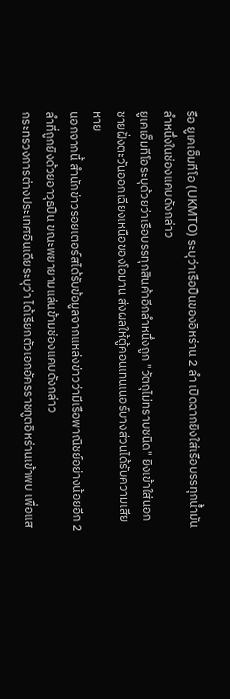รือ ยูเคเอ็มทีโอ (UKMTO) ระบุว่าเรือปืนของอิหร่าน 2 ลำ เปิดฉากยิงใส่เรือบรรทุกน้ำมันลำหนึ่งในช่องแคบดังกล่าว
ยูเคเอ็มทีโอระบุด้วยว่าเรือบรรทุกสินค้าอีกลำหนึ่งถูก "วัตถุไม่ทราบชนิด" ยิงเข้าใส่นอกชายฝั่งตะวันออกเฉียงเหนือของโอมาน ส่งผลให้ตู้คอนเทนเนอร์บางส่วนได้รับความเสียหาย
นอกจากนี้ สำนักข่าวรอยเตอร์สได้รับข้อมูลจากแหล่งข่าวว่ามีเรือพาณิชย์อย่างน้อยอีก 2 ลำที่ถูกยิงด้วยอาวุธปืน ขณะพยายามแล่นข้ามช่องแคบดังกล่าว
กระทรวงการต่างประเทศอินเดียระบุว่า ได้เรียกตัวเอกอัครราชทูตอิหร่านเข้าพบ เพื่อแส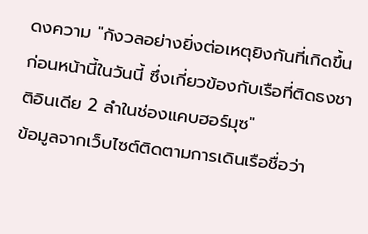ดงความ "กังวลอย่างยิ่งต่อเหตุยิงกันที่เกิดขึ้นก่อนหน้านี้ในวันนี้ ซึ่งเกี่ยวข้องกับเรือที่ติดธงชาติอินเดีย 2 ลำในช่องแคบฮอร์มุซ"
ข้อมูลจากเว็บไซต์ติดตามการเดินเรือชื่อว่า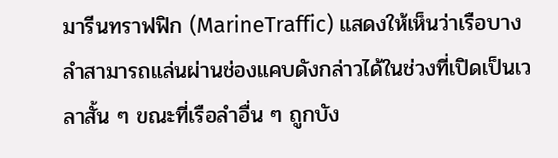มารีนทราฟฟิก (MarineTraffic) แสดงให้เห็นว่าเรือบางลำสามารถแล่นผ่านช่องแคบดังกล่าวได้ในช่วงที่เปิดเป็นเวลาสั้น ๆ ขณะที่เรือลำอื่น ๆ ถูกบัง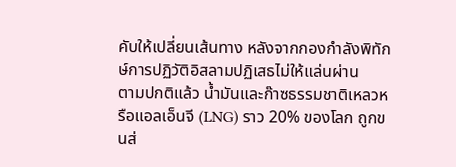คับให้เปลี่ยนเส้นทาง หลังจากกองกำลังพิทักษ์การปฏิวัติอิสลามปฏิเสธไม่ให้แล่นผ่าน
ตามปกติแล้ว น้ำมันและก๊าซธรรมชาติเหลวหรือแอลเอ็นจี (LNG) ราว 20% ของโลก ถูกขนส่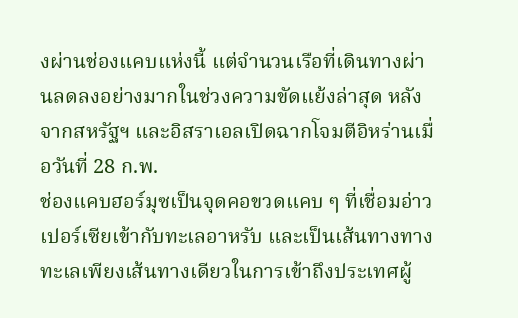งผ่านช่องแคบแห่งนี้ แต่จำนวนเรือที่เดินทางผ่านลดลงอย่างมากในช่วงความขัดแย้งล่าสุด หลังจากสหรัฐฯ และอิสราเอลเปิดฉากโจมตีอิหร่านเมื่อวันที่ 28 ก.พ.
ช่องแคบฮอร์มุซเป็นจุดคอขวดแคบ ๆ ที่เชื่อมอ่าวเปอร์เซียเข้ากับทะเลอาหรับ และเป็นเส้นทางทางทะเลเพียงเส้นทางเดียวในการเข้าถึงประเทศผู้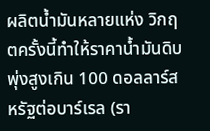ผลิตน้ำมันหลายแห่ง วิกฤตครั้งนี้ทำให้ราคาน้ำมันดิบพุ่งสูงเกิน 100 ดอลลาร์สหรัฐต่อบาร์เรล (รา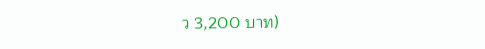ว 3,200 บาท)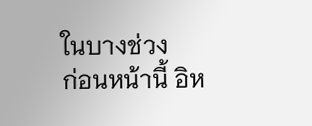ในบางช่วง
ก่อนหน้านี้ อิห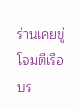ร่านเคยขู่โจมตีเรือบร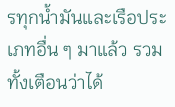รทุกน้ำมันและเรือประเภทอื่น ๆ มาแล้ว รวมทั้งเตือนว่าได้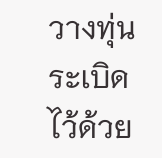วางทุ่นระเบิดไว้ด้วย